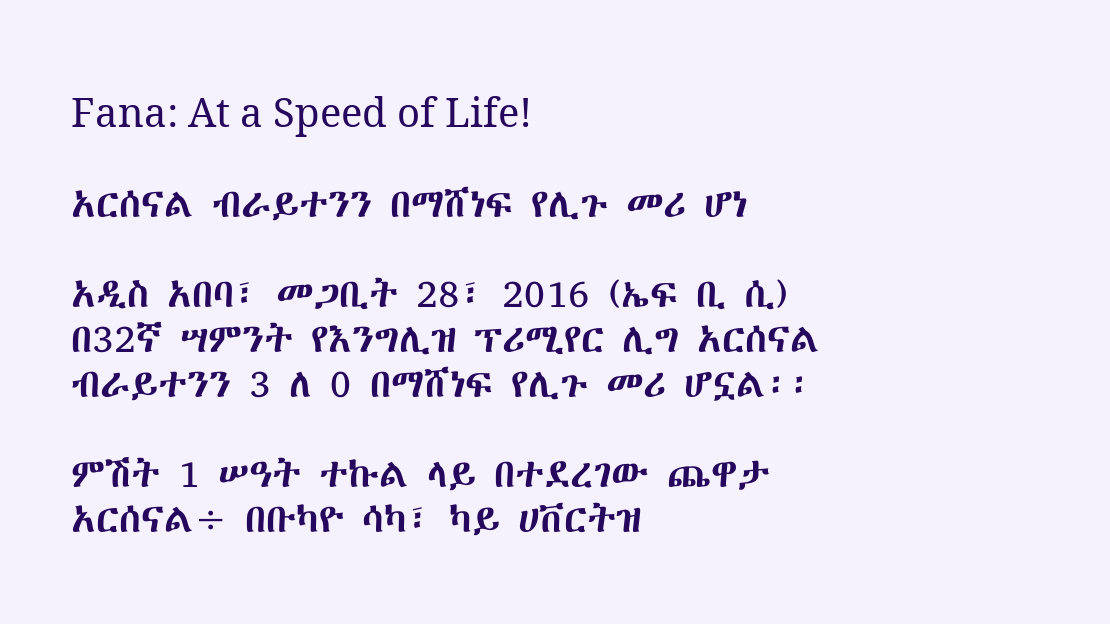Fana: At a Speed of Life!

አርሰናል ብራይተንን በማሸነፍ የሊጉ መሪ ሆነ

አዲስ አበባ፣ መጋቢት 28፣ 2016 (ኤፍ ቢ ሲ) በ32ኛ ሣምንት የእንግሊዝ ፕሪሚየር ሊግ አርሰናል ብራይተንን 3 ለ 0 በማሸነፍ የሊጉ መሪ ሆኗል፡፡

ምሽት 1 ሠዓት ተኩል ላይ በተደረገው ጨዋታ አርሰናል÷ በቡካዮ ሳካ፣ ካይ ሀቨርትዝ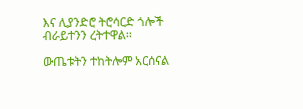እና ሊያንድሮ ትሮሳርድ ጎሎች ብራይተንን ረትተዋል፡፡

ውጤቱትን ተከትሎም አርሰናል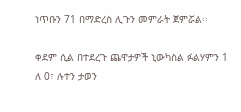ነጥቡን 71 በማድረስ ሊጉን መምራት ጀምሯል፡፡

ቀደም ሲል በተደረጉ ጨዋታዎች ኒውካስል ፉልሃምን 1 ለ 0፣ ሉተን ታወን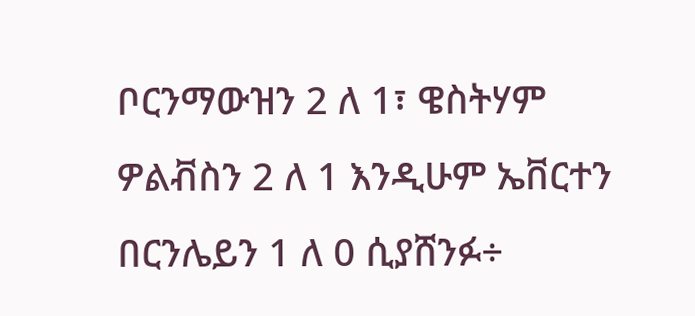ቦርንማውዝን 2 ለ 1፣ ዌስትሃም ዎልቭስን 2 ለ 1 እንዲሁም ኤቨርተን በርንሌይን 1 ለ 0 ሲያሸንፉ÷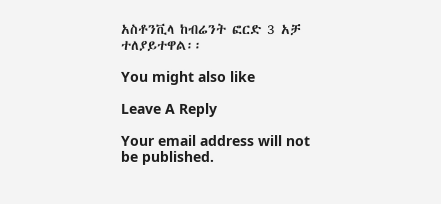አስቶንቪላ ከብሬንት ፎርድ 3 አቻ ተለያይተዋል፡፡

You might also like

Leave A Reply

Your email address will not be published.